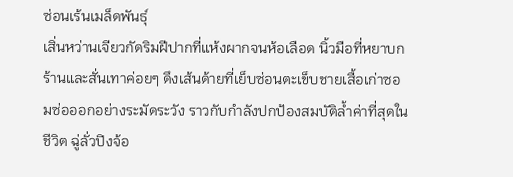ซ่อนเร้นเมล็ดพันธุ์
เสิ่นหว่านเจียวกัดริมฝีปากที่แห้งผากจนห้อเลือด นิ้วมือที่หยาบกร้านและสั่นเทาค่อยๆ ดึงเส้นด้ายที่เย็บซ่อนตะเข็บชายเสื้อเก่าซอมซ่อออกอย่างระมัดระวัง ราวกับกำลังปกป้องสมบัติล้ำค่าที่สุดในชีวิต ฉู่ลั่วปิงจ้อ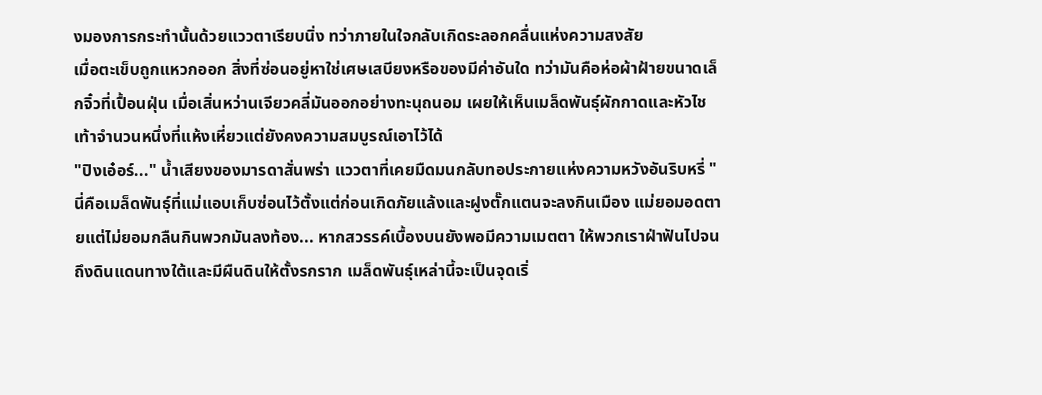งมองการกระทำนั้นด้วยแววตาเรียบนิ่ง ทว่าภายในใจกลับเกิดระลอกคลื่นแห่งความสงสัย
เมื่อตะเข็บถูกแหวกออก สิ่งที่ซ่อนอยู่หาใช่เศษเสบียงหรือของมีค่าอันใด ทว่ามันคือห่อผ้าฝ้ายขนาดเล็กจิ๋วที่เปื้อนฝุ่น เมื่อเสิ่นหว่านเจียวคลี่มันออกอย่างทะนุถนอม เผยให้เห็นเมล็ดพันธุ์ผักกาดและหัวไชเท้าจำนวนหนึ่งที่แห้งเหี่ยวแต่ยังคงความสมบูรณ์เอาไว้ได้
"ปิงเอ๋อร์..." น้ำเสียงของมารดาสั่นพร่า แววตาที่เคยมืดมนกลับทอประกายแห่งความหวังอันริบหรี่ "นี่คือเมล็ดพันธุ์ที่แม่แอบเก็บซ่อนไว้ตั้งแต่ก่อนเกิดภัยแล้งและฝูงตั๊กแตนจะลงกินเมือง แม่ยอมอดตายแต่ไม่ยอมกลืนกินพวกมันลงท้อง... หากสวรรค์เบื้องบนยังพอมีความเมตตา ให้พวกเราฝ่าฟันไปจนถึงดินแดนทางใต้และมีผืนดินให้ตั้งรกราก เมล็ดพันธุ์เหล่านี้จะเป็นจุดเริ่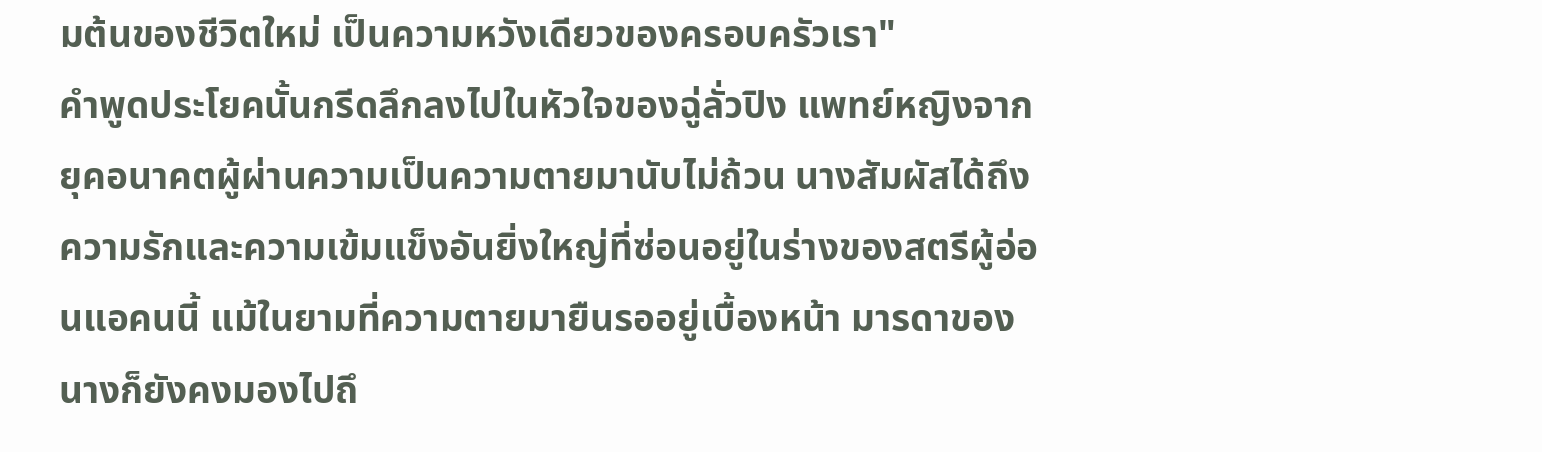มต้นของชีวิตใหม่ เป็นความหวังเดียวของครอบครัวเรา"
คำพูดประโยคนั้นกรีดลึกลงไปในหัวใจของฉู่ลั่วปิง แพทย์หญิงจากยุคอนาคตผู้ผ่านความเป็นความตายมานับไม่ถ้วน นางสัมผัสได้ถึงความรักและความเข้มแข็งอันยิ่งใหญ่ที่ซ่อนอยู่ในร่างของสตรีผู้อ่อนแอคนนี้ แม้ในยามที่ความตายมายืนรออยู่เบื้องหน้า มารดาของนางก็ยังคงมองไปถึ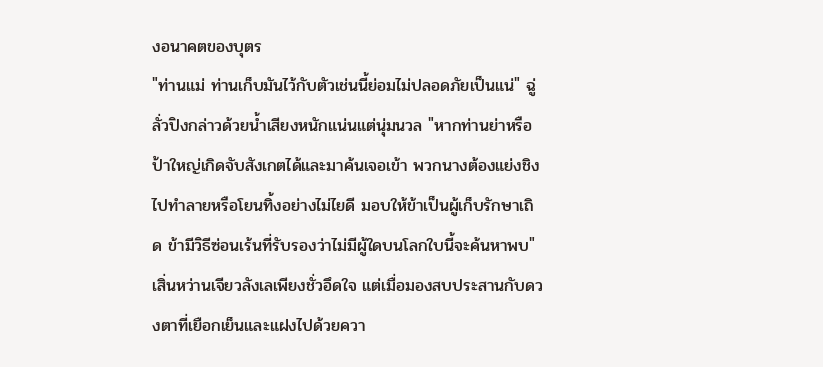งอนาคตของบุตร
"ท่านแม่ ท่านเก็บมันไว้กับตัวเช่นนี้ย่อมไม่ปลอดภัยเป็นแน่" ฉู่ลั่วปิงกล่าวด้วยน้ำเสียงหนักแน่นแต่นุ่มนวล "หากท่านย่าหรือป้าใหญ่เกิดจับสังเกตได้และมาค้นเจอเข้า พวกนางต้องแย่งชิงไปทำลายหรือโยนทิ้งอย่างไม่ไยดี มอบให้ข้าเป็นผู้เก็บรักษาเถิด ข้ามีวิธีซ่อนเร้นที่รับรองว่าไม่มีผู้ใดบนโลกใบนี้จะค้นหาพบ"
เสิ่นหว่านเจียวลังเลเพียงชั่วอึดใจ แต่เมื่อมองสบประสานกับดวงตาที่เยือกเย็นและแฝงไปด้วยควา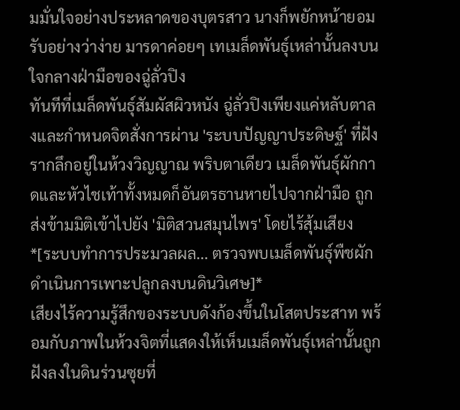มมั่นใจอย่างประหลาดของบุตรสาว นางก็พยักหน้ายอมรับอย่างว่าง่าย มารดาค่อยๆ เทเมล็ดพันธุ์เหล่านั้นลงบนใจกลางฝ่ามือของฉู่ลั่วปิง
ทันทีที่เมล็ดพันธุ์สัมผัสผิวหนัง ฉู่ลั่วปิงเพียงแค่หลับตาลงและกำหนดจิตสั่งการผ่าน 'ระบบปัญญาประดิษฐ์' ที่ฝังรากลึกอยู่ในห้วงวิญญาณ พริบตาเดียว เมล็ดพันธุ์ผักกาดและหัวไชเท้าทั้งหมดก็อันตรธานหายไปจากฝ่ามือ ถูกส่งข้ามมิติเข้าไปยัง 'มิติสวนสมุนไพร' โดยไร้สุ้มเสียง
*[ระบบทำการประมวลผล... ตรวจพบเมล็ดพันธุ์พืชผัก ดำเนินการเพาะปลูกลงบนดินวิเศษ]*
เสียงไร้ความรู้สึกของระบบดังก้องขึ้นในโสตประสาท พร้อมกับภาพในห้วงจิตที่แสดงให้เห็นเมล็ดพันธุ์เหล่านั้นถูกฝังลงในดินร่วนซุยที่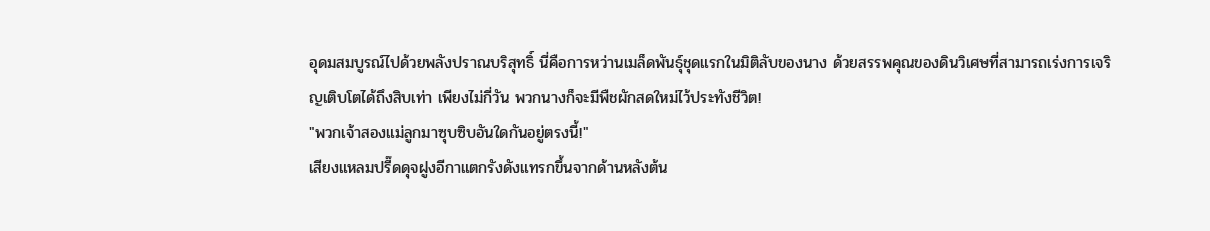อุดมสมบูรณ์ไปด้วยพลังปราณบริสุทธิ์ นี่คือการหว่านเมล็ดพันธุ์ชุดแรกในมิติลับของนาง ด้วยสรรพคุณของดินวิเศษที่สามารถเร่งการเจริญเติบโตได้ถึงสิบเท่า เพียงไม่กี่วัน พวกนางก็จะมีพืชผักสดใหม่ไว้ประทังชีวิต!
"พวกเจ้าสองแม่ลูกมาซุบซิบอันใดกันอยู่ตรงนี้!"
เสียงแหลมปรี๊ดดุจฝูงอีกาแตกรังดังแทรกขึ้นจากด้านหลังต้น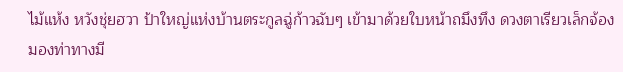ไม้แห้ง หวังชุ่ยฮวา ป้าใหญ่แห่งบ้านตระกูลฉู่ก้าวฉับๆ เข้ามาด้วยใบหน้าถมึงทึง ดวงตาเรียวเล็กจ้องมองท่าทางมี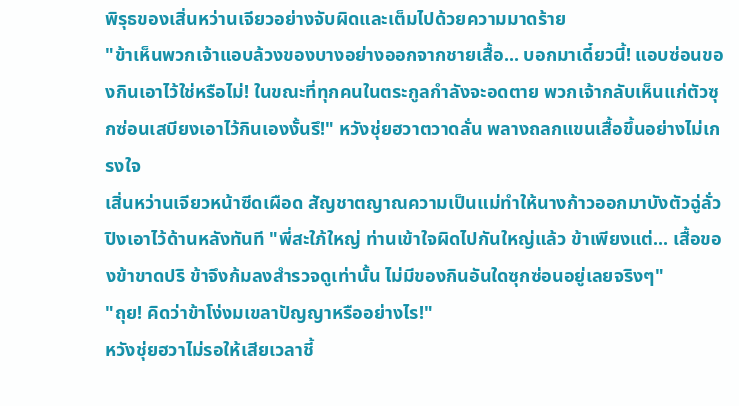พิรุธของเสิ่นหว่านเจียวอย่างจับผิดและเต็มไปด้วยความมาดร้าย
"ข้าเห็นพวกเจ้าแอบล้วงของบางอย่างออกจากชายเสื้อ... บอกมาเดี๋ยวนี้! แอบซ่อนของกินเอาไว้ใช่หรือไม่! ในขณะที่ทุกคนในตระกูลกำลังจะอดตาย พวกเจ้ากลับเห็นแก่ตัวซุกซ่อนเสบียงเอาไว้กินเองงั้นรึ!" หวังชุ่ยฮวาตวาดลั่น พลางถลกแขนเสื้อขึ้นอย่างไม่เกรงใจ
เสิ่นหว่านเจียวหน้าซีดเผือด สัญชาตญาณความเป็นแม่ทำให้นางก้าวออกมาบังตัวฉู่ลั่วปิงเอาไว้ด้านหลังทันที "พี่สะใภ้ใหญ่ ท่านเข้าใจผิดไปกันใหญ่แล้ว ข้าเพียงแต่... เสื้อของข้าขาดปริ ข้าจึงก้มลงสำรวจดูเท่านั้น ไม่มีของกินอันใดซุกซ่อนอยู่เลยจริงๆ"
"ถุย! คิดว่าข้าโง่งมเขลาปัญญาหรืออย่างไร!"
หวังชุ่ยฮวาไม่รอให้เสียเวลาชี้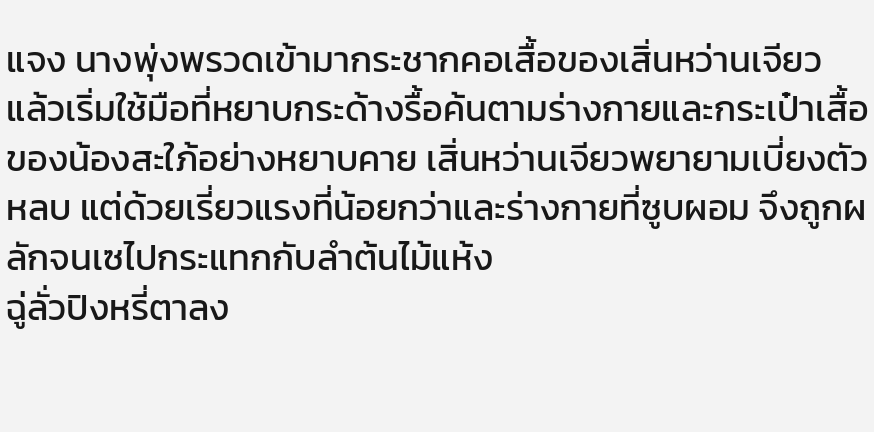แจง นางพุ่งพรวดเข้ามากระชากคอเสื้อของเสิ่นหว่านเจียว แล้วเริ่มใช้มือที่หยาบกระด้างรื้อค้นตามร่างกายและกระเป๋าเสื้อของน้องสะใภ้อย่างหยาบคาย เสิ่นหว่านเจียวพยายามเบี่ยงตัวหลบ แต่ด้วยเรี่ยวแรงที่น้อยกว่าและร่างกายที่ซูบผอม จึงถูกผลักจนเซไปกระแทกกับลำต้นไม้แห้ง
ฉู่ลั่วปิงหรี่ตาลง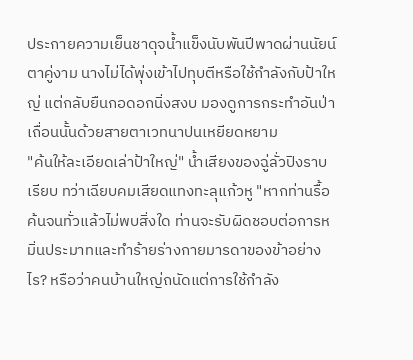ประกายความเย็นชาดุจน้ำแข็งนับพันปีพาดผ่านนัยน์ตาคู่งาม นางไม่ได้พุ่งเข้าไปทุบตีหรือใช้กำลังกับป้าใหญ่ แต่กลับยืนกอดอกนิ่งสงบ มองดูการกระทำอันป่าเถื่อนนั้นด้วยสายตาเวทนาปนเหยียดหยาม
"ค้นให้ละเอียดเล่าป้าใหญ่" น้ำเสียงของฉู่ลั่วปิงราบเรียบ ทว่าเฉียบคมเสียดแทงทะลุแก้วหู "หากท่านรื้อค้นจนทั่วแล้วไม่พบสิ่งใด ท่านจะรับผิดชอบต่อการหมิ่นประมาทและทำร้ายร่างกายมารดาของข้าอย่างไร? หรือว่าคนบ้านใหญ่ถนัดแต่การใช้กำลัง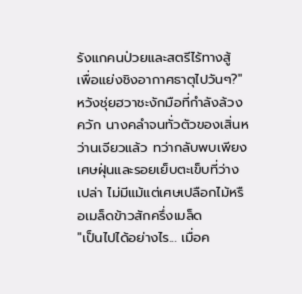รังแกคนป่วยและสตรีไร้ทางสู้ เพื่อแย่งชิงอากาศธาตุไปวันๆ?"
หวังชุ่ยฮวาชะงักมือที่กำลังล้วงควัก นางคลำจนทั่วตัวของเสิ่นหว่านเจียวแล้ว ทว่ากลับพบเพียงเศษฝุ่นและรอยเย็บตะเข็บที่ว่างเปล่า ไม่มีแม้แต่เศษเปลือกไม้หรือเมล็ดข้าวสักครึ่งเมล็ด
"เป็นไปได้อย่างไร... เมื่อค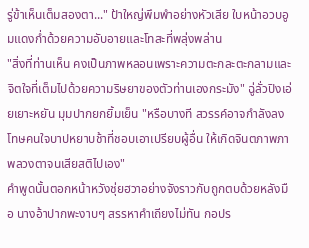รู่ข้าเห็นเต็มสองตา..." ป้าใหญ่พึมพำอย่างหัวเสีย ใบหน้าอวบอูมแดงก่ำด้วยความอับอายและโทสะที่พลุ่งพล่าน
"สิ่งที่ท่านเห็น คงเป็นภาพหลอนเพราะความตะกละตะกลามและจิตใจที่เต็มไปด้วยความริษยาของตัวท่านเองกระมัง" ฉู่ลั่วปิงเอ่ยเยาะหยัน มุมปากยกยิ้มเย็น "หรือบางที สวรรค์อาจกำลังลงโทษคนใจบาปหยาบช้าที่ชอบเอาเปรียบผู้อื่น ให้เกิดจินตภาพภาพลวงตาจนเสียสติไปเอง"
คำพูดนั้นตอกหน้าหวังชุ่ยฮวาอย่างจังราวกับถูกตบด้วยหลังมือ นางอ้าปากพะงาบๆ สรรหาคำเถียงไม่ทัน กอปร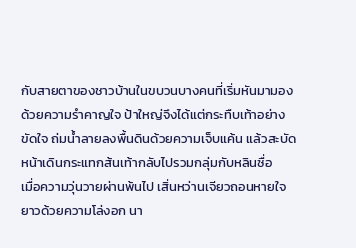กับสายตาของชาวบ้านในขบวนบางคนที่เริ่มหันมามองด้วยความรำคาญใจ ป้าใหญ่จึงได้แต่กระทืบเท้าอย่างขัดใจ ถ่มน้ำลายลงพื้นดินด้วยความเจ็บแค้น แล้วสะบัดหน้าเดินกระแทกส้นเท้ากลับไปรวมกลุ่มกับหลินซื่อ
เมื่อความวุ่นวายผ่านพ้นไป เสิ่นหว่านเจียวถอนหายใจยาวด้วยความโล่งอก นา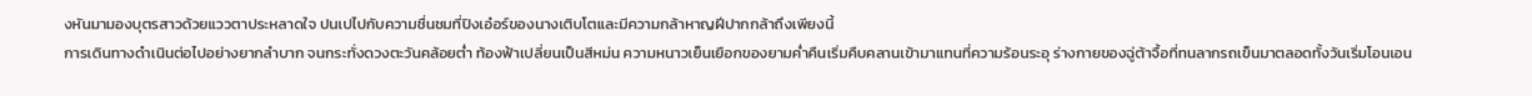งหันมามองบุตรสาวด้วยแววตาประหลาดใจ ปนเปไปกับความชื่นชมที่ปิงเอ๋อร์ของนางเติบโตและมีความกล้าหาญฝีปากกล้าถึงเพียงนี้
การเดินทางดำเนินต่อไปอย่างยากลำบาก จนกระทั่งดวงตะวันคล้อยต่ำ ท้องฟ้าเปลี่ยนเป็นสีหม่น ความหนาวเย็นเยือกของยามค่ำคืนเริ่มคืบคลานเข้ามาแทนที่ความร้อนระอุ ร่างกายของฉู่ต้าจื้อที่ทนลากรถเข็นมาตลอดทั้งวันเริ่มโอนเอน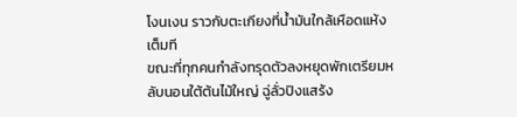โงนเงน ราวกับตะเกียงที่น้ำมันใกล้เหือดแห้งเต็มที
ขณะที่ทุกคนกำลังทรุดตัวลงหยุดพักเตรียมหลับนอนใต้ต้นไม้ใหญ่ ฉู่ลั่วปิงแสร้ง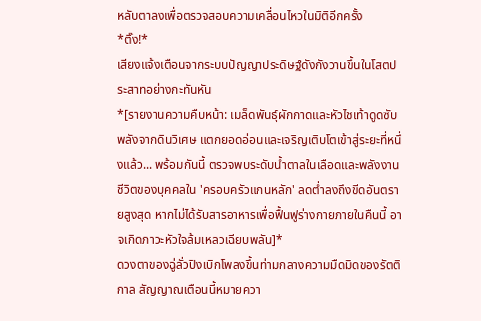หลับตาลงเพื่อตรวจสอบความเคลื่อนไหวในมิติอีกครั้ง
*ติ๊ง!*
เสียงแจ้งเตือนจากระบบปัญญาประดิษฐ์ดังกังวานขึ้นในโสตประสาทอย่างกะทันหัน
*[รายงานความคืบหน้า: เมล็ดพันธุ์ผักกาดและหัวไชเท้าดูดซับพลังจากดินวิเศษ แตกยอดอ่อนและเจริญเติบโตเข้าสู่ระยะที่หนึ่งแล้ว... พร้อมกันนี้ ตรวจพบระดับน้ำตาลในเลือดและพลังงานชีวิตของบุคคลใน 'ครอบครัวแกนหลัก' ลดต่ำลงถึงขีดอันตรายสูงสุด หากไม่ได้รับสารอาหารเพื่อฟื้นฟูร่างกายภายในคืนนี้ อาจเกิดภาวะหัวใจล้มเหลวเฉียบพลัน]*
ดวงตาของฉู่ลั่วปิงเบิกโพลงขึ้นท่ามกลางความมืดมิดของรัตติกาล สัญญาณเตือนนี้หมายควา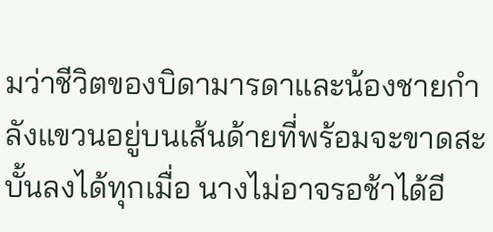มว่าชีวิตของบิดามารดาและน้องชายกำลังแขวนอยู่บนเส้นด้ายที่พร้อมจะขาดสะบั้นลงได้ทุกเมื่อ นางไม่อาจรอช้าได้อี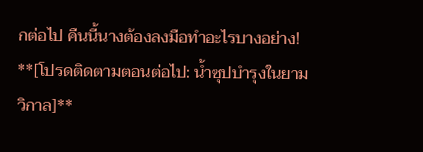กต่อไป คืนนี้นางต้องลงมือทำอะไรบางอย่าง!
**[โปรดติดตามตอนต่อไป: น้ำซุปบำรุงในยามวิกาล]**